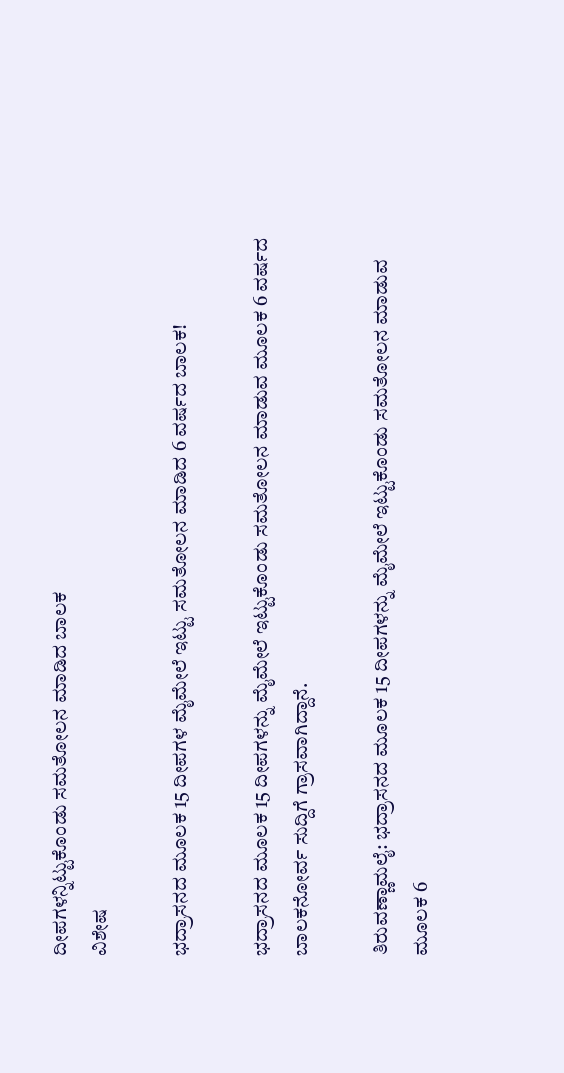ದೀಪಗಳನ್ನಿಟ್ಟುಕೊಂಡು ಸಮತೋಲನ ಮಾಡಿದ ಬಾಲಕ
ವಿಶೇಷ

ಭದ್ರಾಸನದ ಮೂಲಕ 15 ದೀಪಗಳ ಮೈಮೇಲೆ ಇಟ್ಟು ಸಮತೋಲನ ಮಾಡಿದ 6 ವರ್ಷದ ಬಾಲಕ!

ಭದ್ರಾಸನದ ಮೂಲಕ 15 ದೀಪಗಳನ್ನು ಮೈಮೇಲೆ ಇಟ್ಟುಕೊಂಡು ಸಮತೋಲನ ಮಾಡುವ ಮೂಲಕ 6 ವರ್ಷದ ಬಾಲಕನೋರ್ವ ಸುದ್ದಿಗೆ ಗ್ರಾಸವಾಗಿದ್ದಾನೆ.

ತಿರುವಣ್ಣಾಮಲೈ: ಭದ್ರಾಸನದ ಮೂಲಕ 15 ದೀಪಗಳನ್ನು ಮೈಮೇಲೆ ಇಟ್ಟುಕೊಂಡು ಸಮತೋಲನ ಮಾಡುವ ಮೂಲಕ 6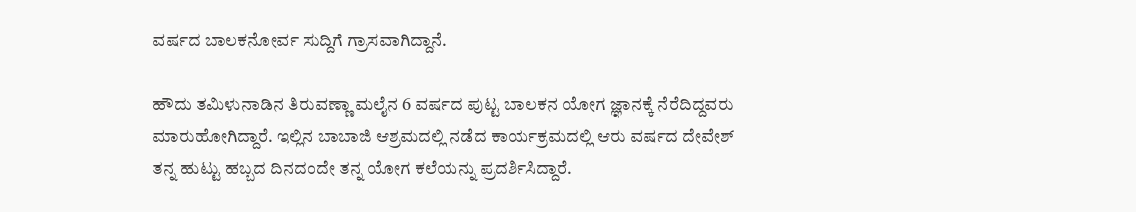ವರ್ಷದ ಬಾಲಕನೋರ್ವ ಸುದ್ದಿಗೆ ಗ್ರಾಸವಾಗಿದ್ದಾನೆ.

ಹೌದು ತಮಿಳುನಾಡಿನ ತಿರುವಣ್ಣಾ ಮಲೈನ 6 ವರ್ಷದ ಪುಟ್ಟ ಬಾಲಕನ ಯೋಗ ಜ್ಞಾನಕ್ಕೆ ನೆರೆದಿದ್ದವರು ಮಾರುಹೋಗಿದ್ದಾರೆ. ಇಲ್ಲಿನ ಬಾಬಾಜಿ ಆಶ್ರಮದಲ್ಲಿ ನಡೆದ ಕಾರ್ಯಕ್ರಮದಲ್ಲಿ ಆರು ವರ್ಷದ ದೇವೇಶ್ ತನ್ನ ಹುಟ್ಟು ಹಬ್ಬದ ದಿನದಂದೇ ತನ್ನ ಯೋಗ ಕಲೆಯನ್ನು ಪ್ರದರ್ಶಿಸಿದ್ದಾರೆ.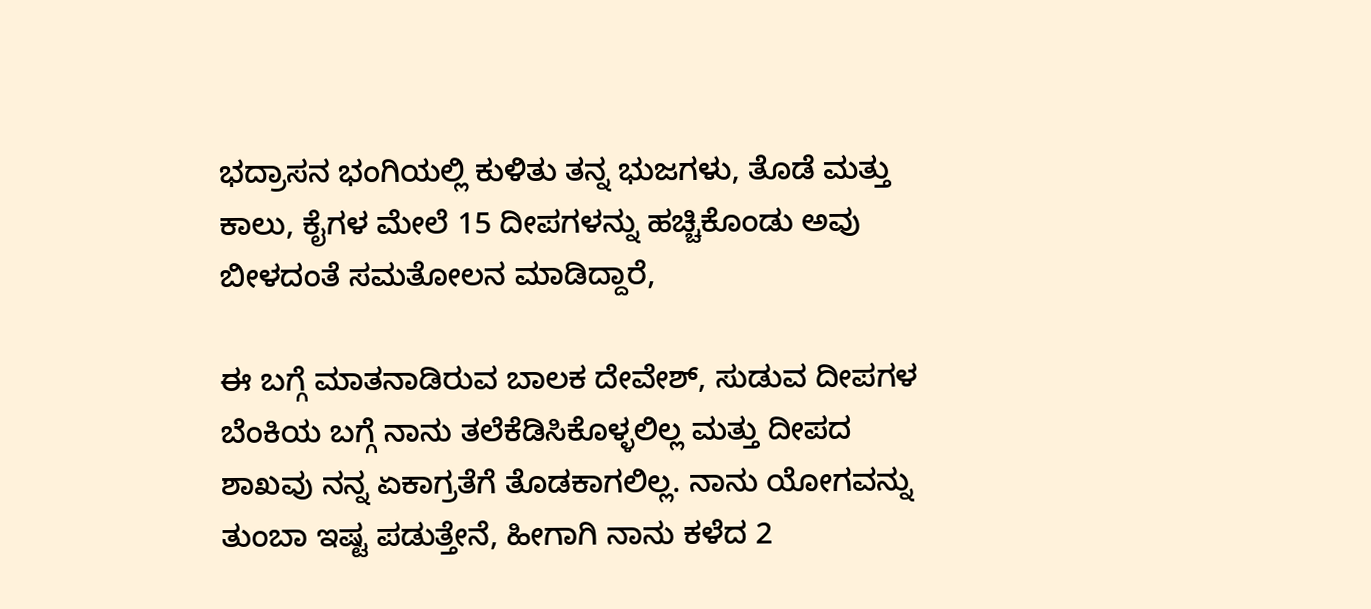ಭದ್ರಾಸನ ಭಂಗಿಯಲ್ಲಿ ಕುಳಿತು ತನ್ನ ಭುಜಗಳು, ತೊಡೆ ಮತ್ತು ಕಾಲು, ಕೈಗಳ ಮೇಲೆ 15 ದೀಪಗಳನ್ನು ಹಚ್ಚಿಕೊಂಡು ಅವು ಬೀಳದಂತೆ ಸಮತೋಲನ ಮಾಡಿದ್ದಾರೆ,

ಈ ಬಗ್ಗೆ ಮಾತನಾಡಿರುವ ಬಾಲಕ ದೇವೇಶ್, ಸುಡುವ ದೀಪಗಳ ಬೆಂಕಿಯ ಬಗ್ಗೆ ನಾನು ತಲೆಕೆಡಿಸಿಕೊಳ್ಳಲಿಲ್ಲ ಮತ್ತು ದೀಪದ ಶಾಖವು ನನ್ನ ಏಕಾಗ್ರತೆಗೆ ತೊಡಕಾಗಲಿಲ್ಲ. ನಾನು ಯೋಗವನ್ನು ತುಂಬಾ ಇಷ್ಟ ಪಡುತ್ತೇನೆ, ಹೀಗಾಗಿ ನಾನು ಕಳೆದ 2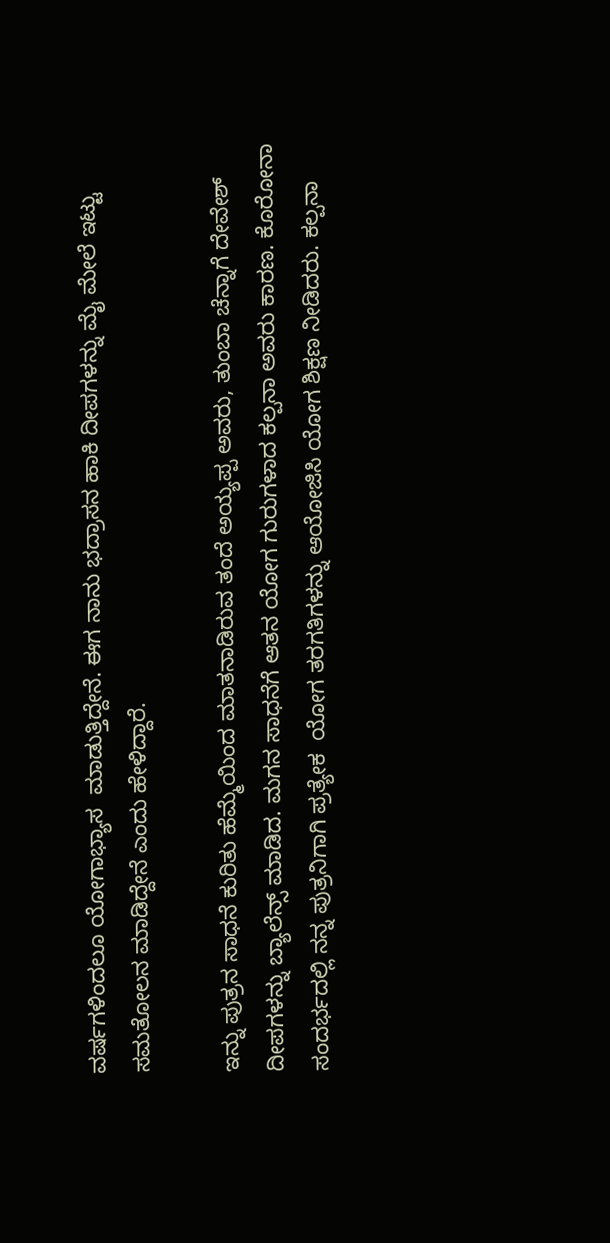ವರ್ಷಗಳಿಂದಲೂ ಯೋಗಾಭ್ಯಾಸ  ಮಾಡುತ್ತಿದ್ದೇನೆ. ಈಗ ನಾನು ಭದ್ರಾಸನ ಹಾಕಿ ದೀಪಗಳನ್ನು ಮೈ ಮೇಲೆ ಇಟ್ಟು ಸಮತೋಲನ ಮಾಡಿದ್ದೇನೆ ಎಂದು ಹೇಳಿದ್ದಾರೆ.

ಇನ್ನು ಪುತ್ರನ ಸಾಧನೆ ಕುರಿತು ಹೆಮ್ಮೆಯಿಂದ ಮಾತನಾಡಿರುವ ತಂದೆ ಅಯ್ಯಪ್ಪ ಅವರು, ತುಂಬಾ ಚೆನ್ನಾಗೆ ದೇವೇಶ್ ದೀಪಗಳನ್ನು ಬ್ಯಾಲೆನ್ಸ್ ಮಾಡಿದ. ಮಗನ ಸಾಧನೆಗೆ ಆತನ ಯೋಗ ಗುರುಗಳಾದ ಕಲ್ಪನಾ ಅವರು ಕಾರಣ. ಕೊರೋನಾ ಸಂದರ್ಭದಲ್ಲಿ ನನ್ನ ಪುತ್ರನಿಗಾಗಿ ಪ್ರತ್ಯೇಕ  ಯೋಗ ತರಗತಿಗಳನ್ನು ಆಯೋಜಿಸಿ ಯೋಗ ಶಿಕ್ಷಣ ನೀಡಿದರು. ಕಲ್ಪನಾ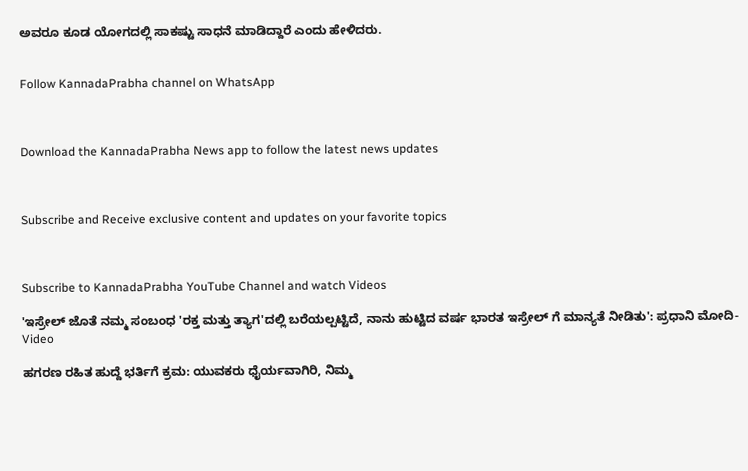ಅವರೂ ಕೂಡ ಯೋಗದಲ್ಲಿ ಸಾಕಷ್ಟು ಸಾಧನೆ ಮಾಡಿದ್ದಾರೆ ಎಂದು ಹೇಳಿದರು.


Follow KannadaPrabha channel on WhatsApp



Download the KannadaPrabha News app to follow the latest news updates



Subscribe and Receive exclusive content and updates on your favorite topics



Subscribe to KannadaPrabha YouTube Channel and watch Videos

'ಇಸ್ರೇಲ್‌ ಜೊತೆ ನಮ್ಮ ಸಂಬಂಧ 'ರಕ್ತ ಮತ್ತು ತ್ಯಾಗ'ದಲ್ಲಿ ಬರೆಯಲ್ಪಟ್ಟಿದೆ, ನಾನು ಹುಟ್ಟಿದ ವರ್ಷ ಭಾರತ ಇಸ್ರೇಲ್ ಗೆ ಮಾನ್ಯತೆ ನೀಡಿತು': ಪ್ರಧಾನಿ ಮೋದಿ-Video

ಹಗರಣ ರಹಿತ ಹುದ್ದೆ ಭರ್ತಿಗೆ ಕ್ರಮ: ಯುವಕರು ಧೈರ್ಯವಾಗಿರಿ, ನಿಮ್ಮ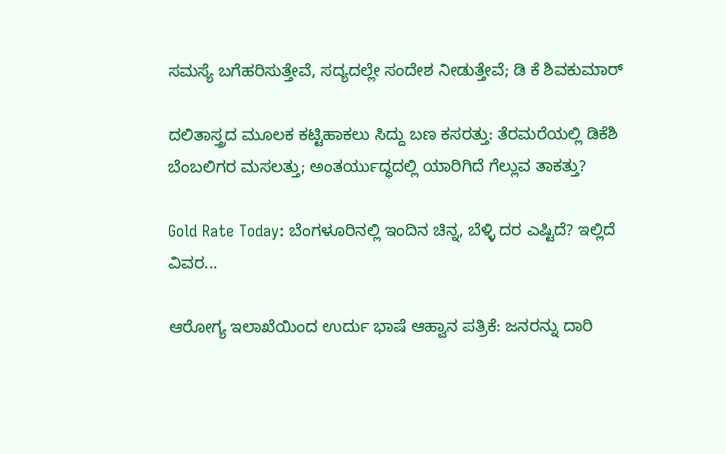ಸಮಸ್ಯೆ ಬಗೆಹರಿಸುತ್ತೇವೆ, ಸದ್ಯದಲ್ಲೇ ಸಂದೇಶ ನೀಡುತ್ತೇವೆ; ಡಿ ಕೆ ಶಿವಕುಮಾರ್

ದಲಿತಾಸ್ತ್ರದ ಮೂಲಕ ಕಟ್ಟಿಹಾಕಲು ಸಿದ್ದು ಬಣ ಕಸರತ್ತು: ತೆರಮರೆಯಲ್ಲಿ ಡಿಕೆಶಿ ಬೆಂಬಲಿಗರ ಮಸಲತ್ತು; ಅಂತರ್ಯುದ್ಧದಲ್ಲಿ ಯಾರಿಗಿದೆ ಗೆಲ್ಲುವ ತಾಕತ್ತು?

Gold Rate Today: ಬೆಂಗಳೂರಿನಲ್ಲಿ ಇಂದಿನ ಚಿನ್ನ, ಬೆಳ್ಳಿ ದರ ಎಷ್ಟಿದೆ? ಇಲ್ಲಿದೆ ವಿವರ...

ಆರೋಗ್ಯ ಇಲಾಖೆಯಿಂದ ಉರ್ದು ಭಾಷೆ ಆಹ್ವಾನ ಪತ್ರಿಕೆ: ಜನರನ್ನು ದಾರಿ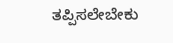ತಪ್ಪಿಸಲೇಬೇಕು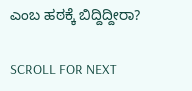ಎಂಬ ಹಠಕ್ಕೆ ಬಿದ್ದಿದ್ದೀರಾ?

SCROLL FOR NEXT